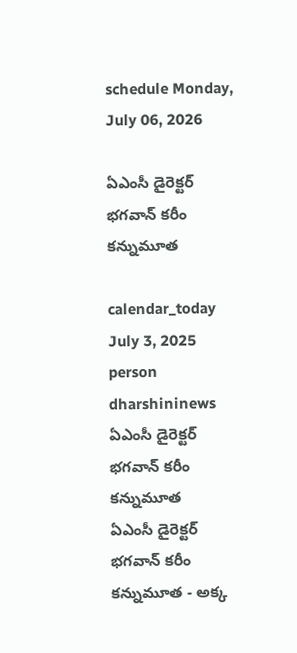schedule Monday, July 06, 2026

ఏఎంసీ డైరెక్టర్ భగవాన్ కరీం కన్నుమూత

calendar_today July 3, 2025
person dharshininews
ఏఎంసీ డైరెక్టర్ భగవాన్ కరీం కన్నుమూత
ఏఎంసీ డైరెక్టర్ భగవాన్ కరీం కన్నుమూత - అక్క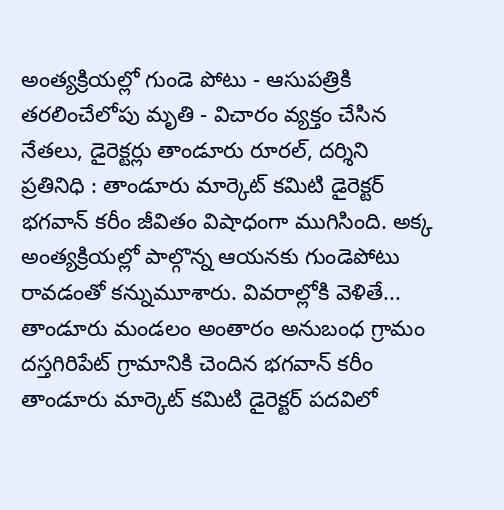అంత్యక్రియల్లో గుండె పోటు - ఆసుపత్రికి తరలించేలోపు మృతి - విచారం వ్యక్తం చేసిన నేతలు, డైరెక్టర్లు తాండూరు రూరల్, దర్శిని ప్రతినిధి : తాండూరు మార్కెట్ కమిటి డైరెక్టర్ భగవాన్ కరీం జీవితం విషాధంగా ముగిసింది. అక్క అంత్యక్రియల్లో పాల్గొన్న ఆయనకు గుండెపోటు రావడంతో కన్నుమూశారు. వివరాల్లోకి వెళితే... తాండూరు మండలం అంతారం అనుబంధ గ్రామం దస్తగిరిపేట్ గ్రామానికి చెందిన భగవాన్ కరీం తాండూరు మార్కెట్ కమిటి డైరెక్టర్ పదవిలో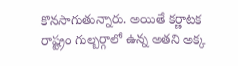కొనసాగుతున్నారు. అయితే కర్ణాటక రాష్ట్రం గుల్బర్గాలో ఉన్న అతని అక్క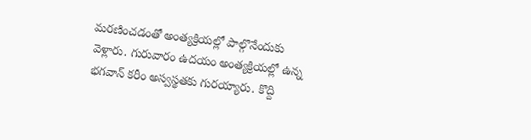మరణించడంతో అంత్యక్రియల్లో పాల్గొనేందుకు వెళ్లారు. గురువారం ఉదయం అంత్యక్రియల్లో ఉన్న భగవాన్ కరీం అస్వస్థతకు గురయ్యారు. కొద్ది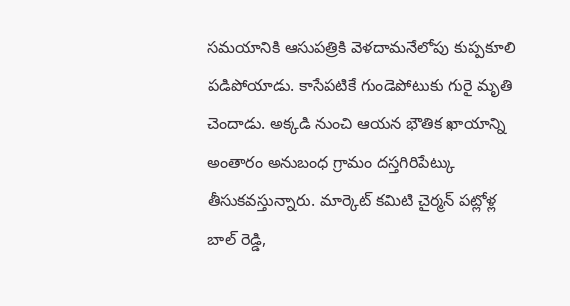సమయానికి ఆసుపత్రికి వెళదామనేలోపు కుప్పకూలి పడిపోయాడు. కాసేపటికే గుండెపోటుకు గురై మృతి చెందాడు. అక్కడి నుంచి ఆయన భౌతిక ఖాయాన్ని అంతారం అనుబంధ గ్రామం దస్తగిరిపేట్కు తీసుకవస్తున్నారు. మార్కెట్ కమిటి చైర్మన్ పట్లోళ్ల బాల్ రెడ్డి,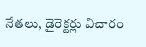నేతలు, డైరెక్టర్లు విచారం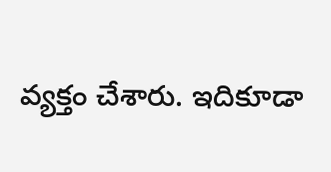వ్యక్తం చేశారు. ఇదికూడా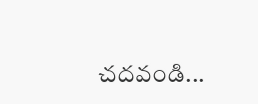చదవండి...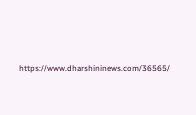https://www.dharshininews.com/36565/